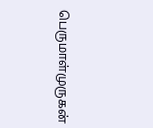பெருமாள்முருகன்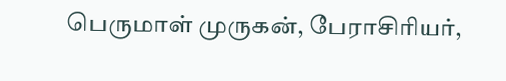பெருமாள் முருகன், பேராசிரியர்,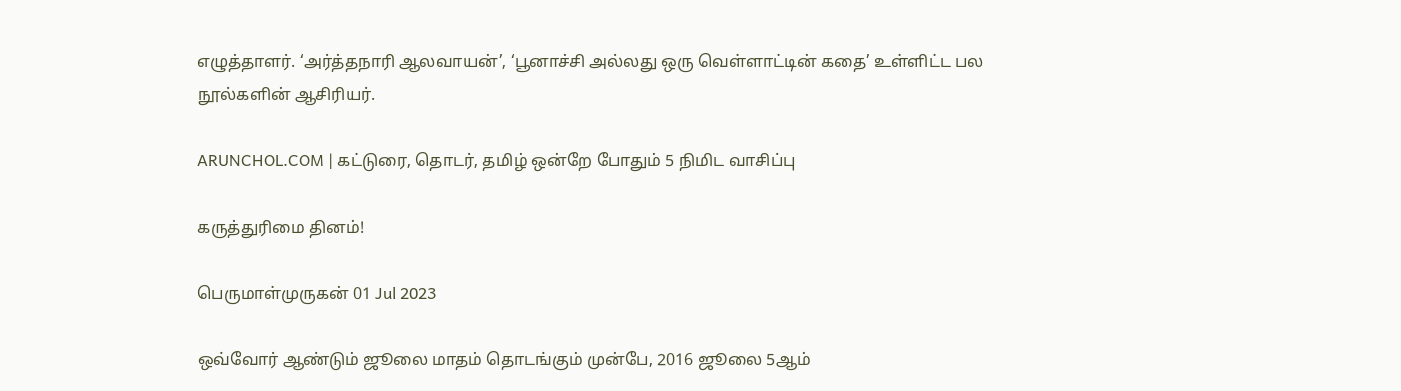எழுத்தாளர். ‘அர்த்தநாரி ஆலவாயன்’, ‘பூனாச்சி அல்லது ஒரு வெள்ளாட்டின் கதை’ உள்ளிட்ட பல நூல்களின் ஆசிரியர்.

ARUNCHOL.COM | கட்டுரை, தொடர், தமிழ் ஒன்றே போதும் 5 நிமிட வாசிப்பு

கருத்துரிமை தினம்!

பெருமாள்முருகன் 01 Jul 2023

ஒவ்வோர் ஆண்டும் ஜூலை மாதம் தொடங்கும் முன்பே, 2016 ஜூலை 5ஆம்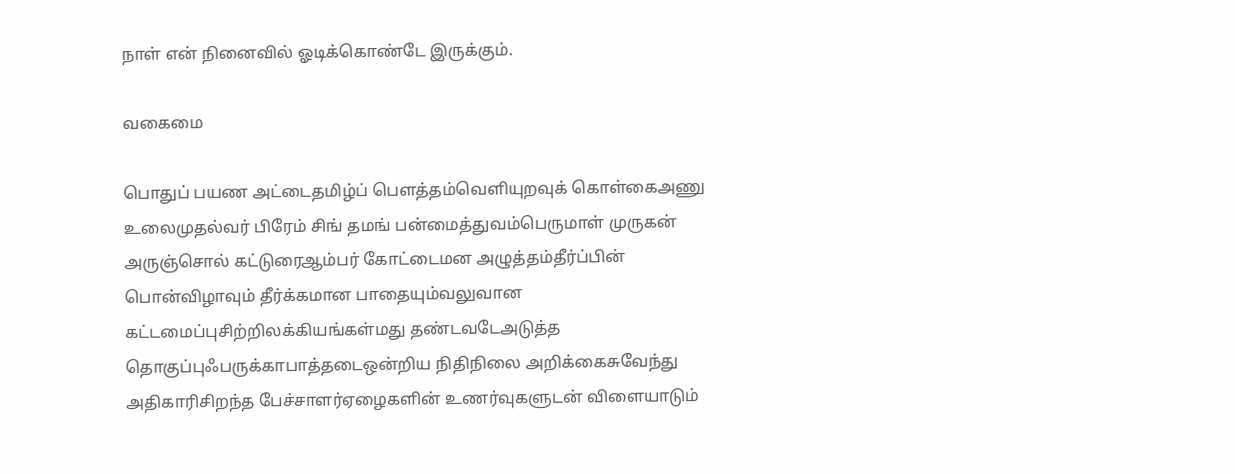நாள் என் நினைவில் ஓடிக்கொண்டே இருக்கும்.

வகைமை

பொதுப் பயண அட்டைதமிழ்ப் பௌத்தம்வெளியுறவுக் கொள்கைஅணு உலைமுதல்வர் பிரேம் சிங் தமங் பன்மைத்துவம்பெருமாள் முருகன் அருஞ்சொல் கட்டுரைஆம்பர் கோட்டைமன அழுத்தம்தீர்ப்பின் பொன்விழாவும் தீர்க்கமான பாதையும்வலுவான கட்டமைப்புசிற்றிலக்கியங்கள்மது தண்டவடேஅடுத்த தொகுப்புஃபருக்காபாத்தடைஒன்றிய நிதிநிலை அறிக்கைசுவேந்து அதிகாரிசிறந்த பேச்சாளர்ஏழைகளின் உணர்வுகளுடன் விளையாடும்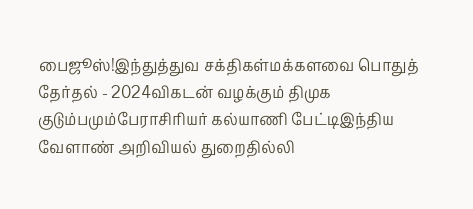பைஜூஸ்!இந்துத்துவ சக்திகள்மக்களவை பொதுத் தேர்தல் - 2024விகடன் வழக்கும் திமுக குடும்பமும்பேராசிரியர் கல்யாணி பேட்டிஇந்திய வேளாண் அறிவியல் துறைதில்லி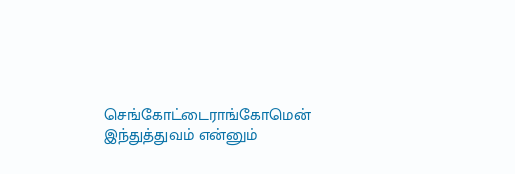செங்கோட்டைராங்கோமென் இந்துத்துவம் என்னும்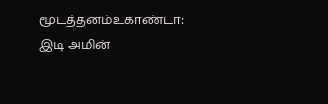மூடத்தனம்உகாண்டா: இடி அமின்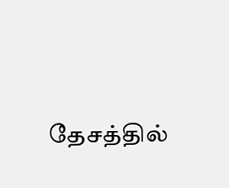தேசத்தில்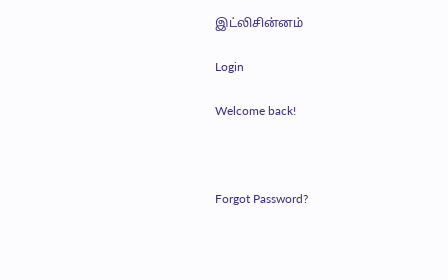இட்லிசின்னம்

Login

Welcome back!



Forgot Password?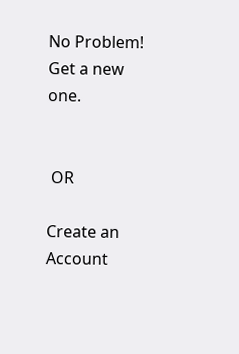No Problem! Get a new one.


 OR

Create an Account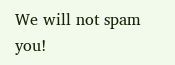We will not spam you!